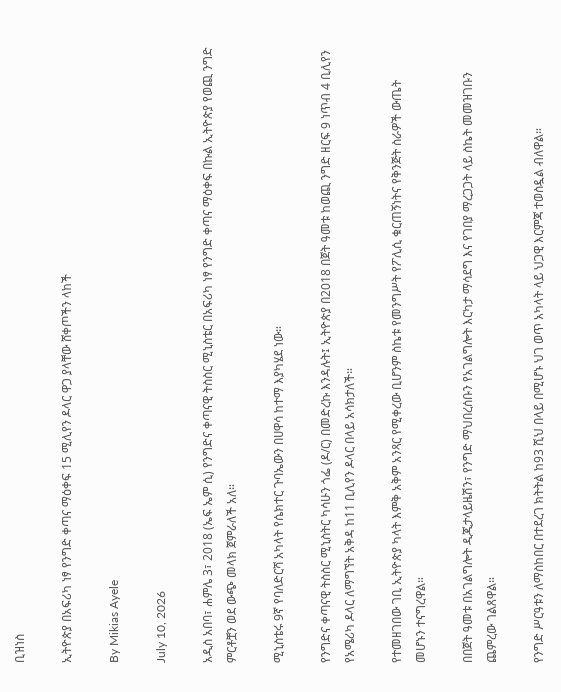ቢዝነስ

ኢትዮጵያ በአፍሪካ ነፃ የንግድ ቀጣና ማዕቀፍ 15 ሚሊየን ዶላር ዋጋ ያላቸው ሸቀጦችን ላከች

By Mikias Ayele

July 10, 2026

አዲስ አበባ፣ ሐምሌ 3፣ 2018 (ኤፍ ኤም ሲ) የንግድና ቀጣናዊ ትስስር ሚኒስቴር በአፍሪካ ነፃ የንግድ ቀጣና ማዕቀፍ በኩል ኢትዮጵያ የወጪ ንግድ ምርቶቿን ወደ ውጭ መላክ ጀምራለች አለ።

ሚኒስቴሩ 9ኛ የባለድርሻ አካላት የሴክተር ጉባኤውን በሀዋሳ ከተማ እያካሄደ ነው።

የንግድና ቀጣናዊ ትስስር ሚኒስትር ካሳሁን ጎፌ (ዶ/ር) በመድረኩ እንዳሉት፤ ኢትዮጵያ በ2018 በጀት ዓመቱ ከወጪ ንግድ ዘርፍ 9 ነጥብ 4 ቢሊየን የአሜሪካ ዶላር ለማግኘት አቅዳ ከ11 ቢሊየን ዶላር በላይ አሳክታለች።

የተመዘገበው ገቢ ኢትዮጵያ ካላት እምቅ አቅም አንጻር የሚቀረው ቢሆንም ስኬቱ የመንግሥት የፖሊሲ ቁርጠኝነትና የቅንጅት ስራዎች ውጤት መሆኑን ተናግረዋል።

በበጀት ዓመቱ በአገልግሎት ዲጂታላይዜሽን፣ የንግድ ማህበረሰቡን የአገልግሎት እርካታ ማሳደግ እና የገበያ ማረጋጋት ላይ ስኬት መመዝገቡን ጨምረው ገልጸዋል።

የንግድ ሥርዓቱን ለማስከበር በተደረገ ክትትል ከ93 ሺህ በላይ በሚሆኑ ህገ ወጥ አካላት ላይ ህጋዊ እርምጃ ተወስዷል ብለዋል።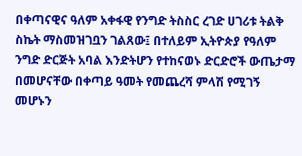በቀጣናዊና ዓለም አቀፋዊ የንግድ ትስስር ረገድ ሀገሪቱ ትልቅ ስኬት ማስመዝገቧን ገልጸው፤ በተለይም ኢትዮጵያ የዓለም ንግድ ድርጅት አባል እንድትሆን የተከናወኑ ድርድሮች ውጤታማ በመሆናቸው በቀጣይ ዓመት የመጨረሻ ምላሽ የሚገኝ መሆኑን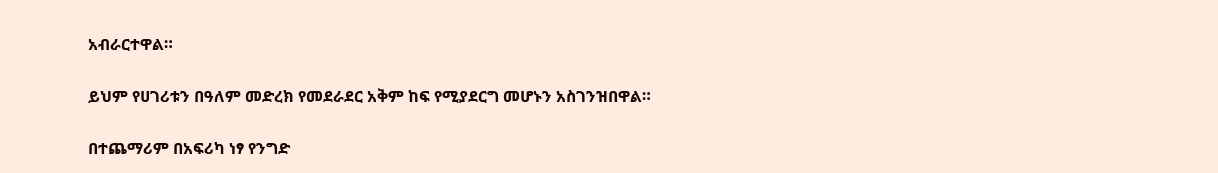አብራርተዋል።

ይህም የሀገሪቱን በዓለም መድረክ የመደራደር አቅም ከፍ የሚያደርግ መሆኑን አስገንዝበዋል።

በተጨማሪም በአፍሪካ ነፃ የንግድ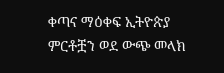ቀጣና ማዕቀፍ ኢትዮጵያ ምርቶቿን ወደ ውጭ መላክ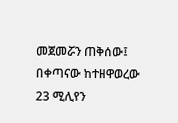መጀመሯን ጠቅሰው፤ በቀጣናው ከተዘዋወረው 23 ሚሊየን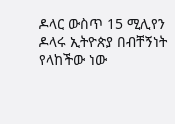ዶላር ውስጥ 15 ሚሊየን ዶላሩ ኢትዮጵያ በብቸኝነት የላከችው ነው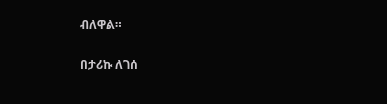ብለዋል።

በታሪኩ ለገሰ